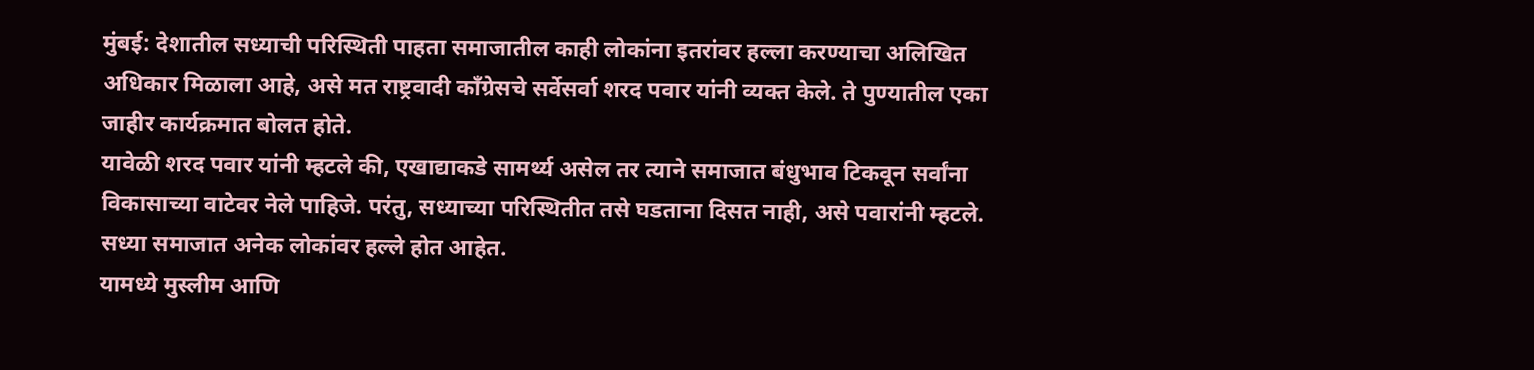मुंबई: देशातील सध्याची परिस्थिती पाहता समाजातील काही लोकांना इतरांवर हल्ला करण्याचा अलिखित अधिकार मिळाला आहे, असे मत राष्ट्रवादी काँग्रेसचे सर्वेसर्वा शरद पवार यांनी व्यक्त केले. ते पुण्यातील एका जाहीर कार्यक्रमात बोलत होते.
यावेळी शरद पवार यांनी म्हटले की, एखाद्याकडे सामर्थ्य असेल तर त्याने समाजात बंधुभाव टिकवून सर्वांना विकासाच्या वाटेवर नेले पाहिजे. परंतु, सध्याच्या परिस्थितीत तसे घडताना दिसत नाही, असे पवारांनी म्हटले. सध्या समाजात अनेक लोकांवर हल्ले होत आहेत.
यामध्ये मुस्लीम आणि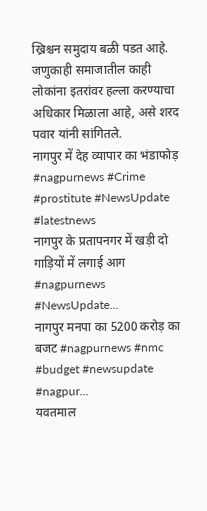ख्रिश्चन समुदाय बळी पडत आहे. जणुकाही समाजातील काही लोकांना इतरांवर हल्ला करण्याचा अधिकार मिळाला आहे, असे शरद पवार यांनी सांगितले.
नागपुर में देह व्यापार का भंडाफोड़ #nagpurnews #Crime #prostitute #NewsUpdate #latestnews
नागपुर के प्रतापनगर में खड़ी दो गाड़ियों में लगाई आग #nagpurnews #NewsUpdate...
नागपुर मनपा का 5200 करोड़ का बजट #nagpurnews #nmc #budget #newsupdate #nagpur...
यवतमाल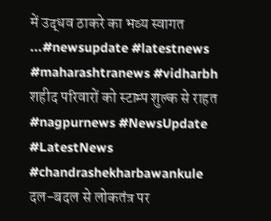में उद्धव ठाकरे का भव्य स्वागत ...#newsupdate #latestnews #maharashtranews #vidharbh
शहीद परिवारों को स्टाम्प शुल्क से राहत #nagpurnews #NewsUpdate #LatestNews #chandrashekharbawankule
दल-बदल से लोकतंत्र पर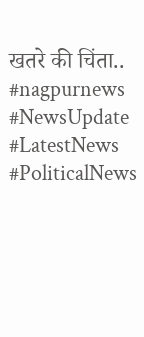खतरे की चिंता.. #nagpurnews #NewsUpdate #LatestNews #PoliticalNews